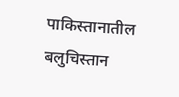पाकिस्तानातील बलुचिस्तान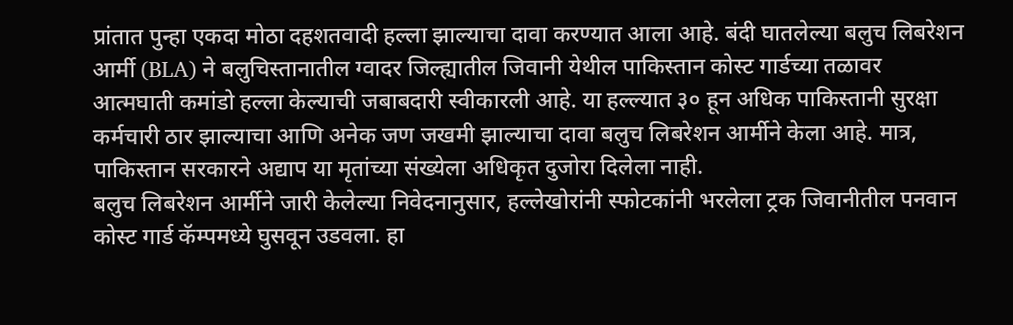प्रांतात पुन्हा एकदा मोठा दहशतवादी हल्ला झाल्याचा दावा करण्यात आला आहे. बंदी घातलेल्या बलुच लिबरेशन आर्मी (BLA) ने बलुचिस्तानातील ग्वादर जिल्ह्यातील जिवानी येथील पाकिस्तान कोस्ट गार्डच्या तळावर आत्मघाती कमांडो हल्ला केल्याची जबाबदारी स्वीकारली आहे. या हल्ल्यात ३० हून अधिक पाकिस्तानी सुरक्षा कर्मचारी ठार झाल्याचा आणि अनेक जण जखमी झाल्याचा दावा बलुच लिबरेशन आर्मीने केला आहे. मात्र, पाकिस्तान सरकारने अद्याप या मृतांच्या संख्येला अधिकृत दुजोरा दिलेला नाही.
बलुच लिबरेशन आर्मीने जारी केलेल्या निवेदनानुसार, हल्लेखोरांनी स्फोटकांनी भरलेला ट्रक जिवानीतील पनवान कोस्ट गार्ड कॅम्पमध्ये घुसवून उडवला. हा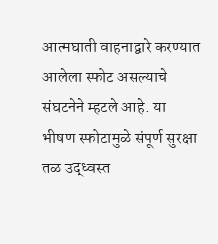आत्मघाती वाहनाद्वारे करण्यात आलेला स्फोट असल्याचे संघटनेने म्हटले आहे. या भीषण स्फोटामुळे संपूर्ण सुरक्षा तळ उद्ध्वस्त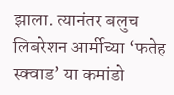झाला. त्यानंतर बलुच लिबरेशन आर्मीच्या ‘फतेह स्क्वाड’ या कमांडो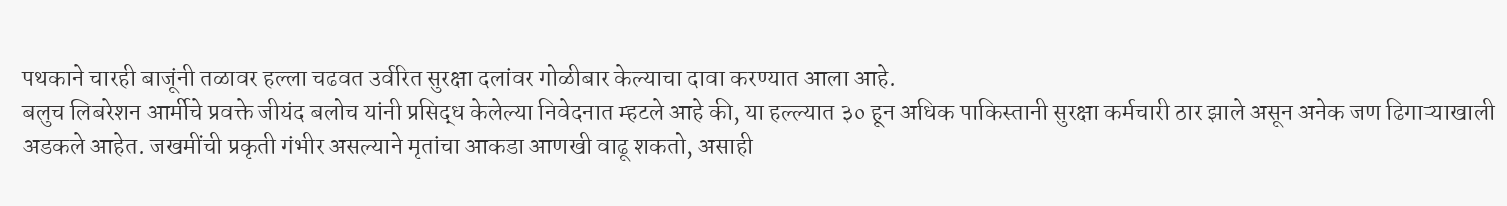पथकाने चारही बाजूंनी तळावर हल्ला चढवत उर्वरित सुरक्षा दलांवर गोळीबार केल्याचा दावा करण्यात आला आहे.
बलुच लिबरेशन आर्मीचे प्रवक्ते जीयंद बलोच यांनी प्रसिद्ध केलेल्या निवेदनात म्हटले आहे की, या हल्ल्यात ३० हून अधिक पाकिस्तानी सुरक्षा कर्मचारी ठार झाले असून अनेक जण ढिगाऱ्याखाली अडकले आहेत. जखमींची प्रकृती गंभीर असल्याने मृतांचा आकडा आणखी वाढू शकतो, असाही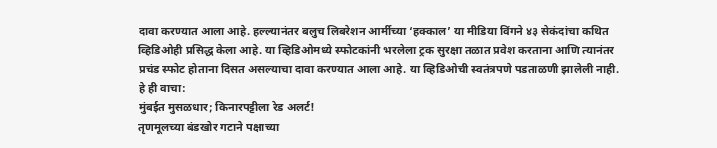दावा करण्यात आला आहे. हल्ल्यानंतर बलुच लिबरेशन आर्मीच्या ‘हक्काल’ या मीडिया विंगने ४३ सेकंदांचा कथित व्हिडिओही प्रसिद्ध केला आहे. या व्हिडिओमध्ये स्फोटकांनी भरलेला ट्रक सुरक्षा तळात प्रवेश करताना आणि त्यानंतर प्रचंड स्फोट होताना दिसत असल्याचा दावा करण्यात आला आहे. या व्हिडिओची स्वतंत्रपणे पडताळणी झालेली नाही.
हे ही वाचा:
मुंबईत मुसळधार; किनारपट्टीला रेड अलर्ट!
तृणमूलच्या बंडखोर गटाने पक्षाच्या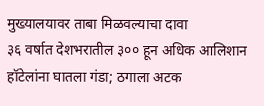मुख्यालयावर ताबा मिळवल्याचा दावा
३६ वर्षात देशभरातील ३०० हून अधिक आलिशान हॉटेलांना घातला गंडा; ठगाला अटक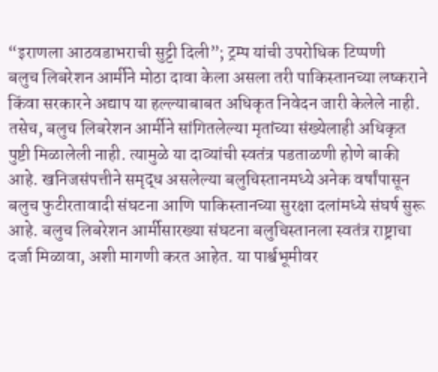“इराणला आठवडाभराची सुट्टी दिली”; ट्रम्प यांची उपरोधिक टिप्पणी
बलुच लिबरेशन आर्मीने मोठा दावा केला असला तरी पाकिस्तानच्या लष्कराने किंवा सरकारने अद्याप या हल्ल्याबाबत अधिकृत निवेदन जारी केलेले नाही. तसेच, बलुच लिबरेशन आर्मीने सांगितलेल्या मृतांच्या संख्येलाही अधिकृत पुष्टी मिळालेली नाही. त्यामुळे या दाव्यांची स्वतंत्र पडताळणी होणे बाकी आहे. खनिजसंपत्तीने समृद्ध असलेल्या बलुचिस्तानमध्ये अनेक वर्षांपासून बलुच फुटीरतावादी संघटना आणि पाकिस्तानच्या सुरक्षा दलांमध्ये संघर्ष सुरू आहे. बलुच लिबरेशन आर्मीसारख्या संघटना बलुचिस्तानला स्वतंत्र राष्ट्राचा दर्जा मिळावा, अशी मागणी करत आहेत. या पार्श्वभूमीवर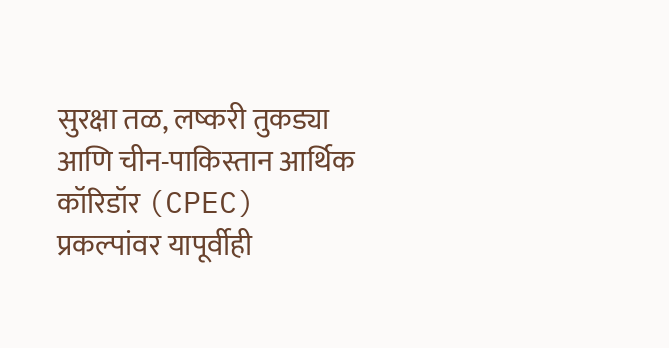सुरक्षा तळ, लष्करी तुकड्या आणि चीन-पाकिस्तान आर्थिक कॉरिडॉर (CPEC) प्रकल्पांवर यापूर्वीही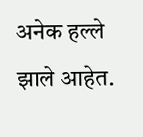अनेक हल्ले झाले आहेत.